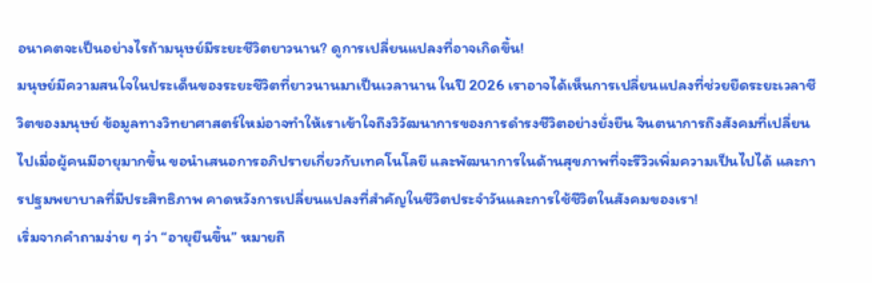อนาคตจะเป็นอย่างไรถ้ามนุษย์มีระยะชีวิตยาวนาน? ดูการเปลี่ยนแปลงที่อาจเกิดขึ้น!
มนุษย์มีความสนใจในประเด็นของระยะชีวิตที่ยาวนานมาเป็นเวลานาน ในปี 2026 เราอาจได้เห็นการเปลี่ยนแปลงที่ช่วยยืดระยะเวลาชีวิตของมนุษย์ ข้อมูลทางวิทยาศาสตร์ใหม่อาจทำให้เราเข้าใจถึงวิวัฒนาการของการดำรงชีวิตอย่างยั่งยืน จินตนาการถึงสังคมที่เปลี่ยนไปเมื่อผู้คนมีอายุมากขึ้น ขอนำเสนอการอภิปรายเกี่ยวกับเทคโนโลยี และพัฒนาการในด้านสุขภาพที่จะรีวิวเพิ่มความเป็นไปได้ และการปฐมพยาบาลที่มีประสิทธิภาพ คาดหวังการเปลี่ยนแปลงที่สำคัญในชีวิตประจำวันและการใช้ชีวิตในสังคมของเรา!
เริ่มจากคำถามง่าย ๆ ว่า “อายุยืนขึ้น” หมายถึ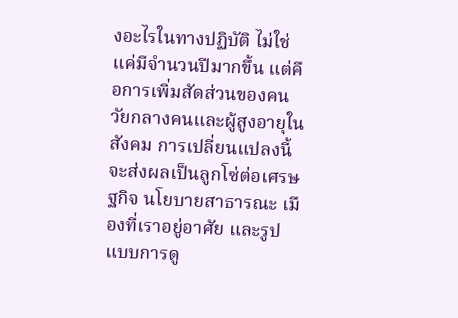งอะไรในทางปฏิบัติ ไม่ใช่แค่มีจำนวนปีมากขึ้น แต่คือการเพิ่มสัดส่วนของคนวัยกลางคนและผู้สูงอายุในสังคม การเปลี่ยนแปลงนี้จะส่งผลเป็นลูกโซ่ต่อเศรษฐกิจ นโยบายสาธารณะ เมืองที่เราอยู่อาศัย และรูปแบบการดู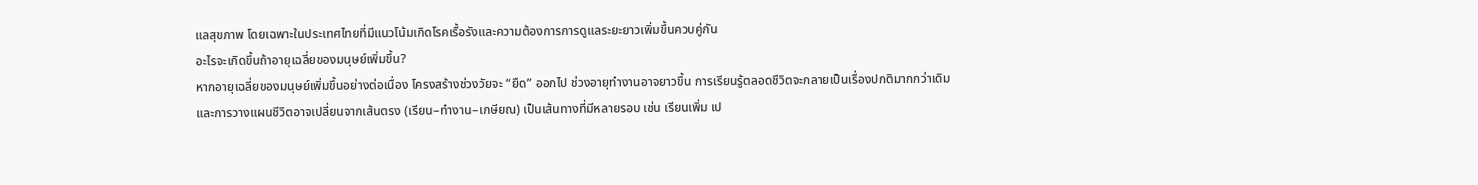แลสุขภาพ โดยเฉพาะในประเทศไทยที่มีแนวโน้มเกิดโรคเรื้อรังและความต้องการการดูแลระยะยาวเพิ่มขึ้นควบคู่กัน
อะไรจะเกิดขึ้นถ้าอายุเฉลี่ยของมนุษย์เพิ่มขึ้น?
หากอายุเฉลี่ยของมนุษย์เพิ่มขึ้นอย่างต่อเนื่อง โครงสร้างช่วงวัยจะ “ยืด” ออกไป ช่วงอายุทำงานอาจยาวขึ้น การเรียนรู้ตลอดชีวิตจะกลายเป็นเรื่องปกติมากกว่าเดิม และการวางแผนชีวิตอาจเปลี่ยนจากเส้นตรง (เรียน–ทำงาน–เกษียณ) เป็นเส้นทางที่มีหลายรอบ เช่น เรียนเพิ่ม เป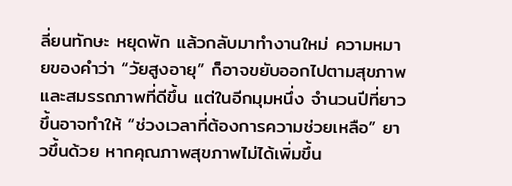ลี่ยนทักษะ หยุดพัก แล้วกลับมาทำงานใหม่ ความหมายของคำว่า “วัยสูงอายุ” ก็อาจขยับออกไปตามสุขภาพและสมรรถภาพที่ดีขึ้น แต่ในอีกมุมหนึ่ง จำนวนปีที่ยาวขึ้นอาจทำให้ “ช่วงเวลาที่ต้องการความช่วยเหลือ” ยาวขึ้นด้วย หากคุณภาพสุขภาพไม่ได้เพิ่มขึ้น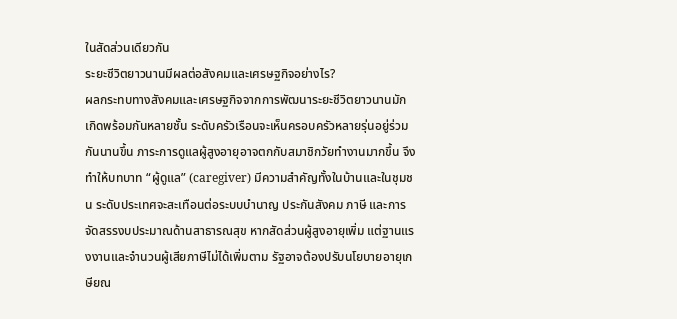ในสัดส่วนเดียวกัน
ระยะชีวิตยาวนานมีผลต่อสังคมและเศรษฐกิจอย่างไร?
ผลกระทบทางสังคมและเศรษฐกิจจากการพัฒนาระยะชีวิตยาวนานมักเกิดพร้อมกันหลายชั้น ระดับครัวเรือนจะเห็นครอบครัวหลายรุ่นอยู่ร่วมกันนานขึ้น ภาระการดูแลผู้สูงอายุอาจตกกับสมาชิกวัยทำงานมากขึ้น จึงทำให้บทบาท “ผู้ดูแล” (caregiver) มีความสำคัญทั้งในบ้านและในชุมชน ระดับประเทศจะสะเทือนต่อระบบบำนาญ ประกันสังคม ภาษี และการจัดสรรงบประมาณด้านสาธารณสุข หากสัดส่วนผู้สูงอายุเพิ่ม แต่ฐานแรงงานและจำนวนผู้เสียภาษีไม่ได้เพิ่มตาม รัฐอาจต้องปรับนโยบายอายุเกษียณ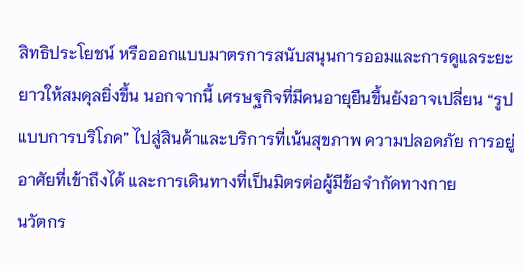สิทธิประโยชน์ หรือออกแบบมาตรการสนับสนุนการออมและการดูแลระยะยาวให้สมดุลยิ่งขึ้น นอกจากนี้ เศรษฐกิจที่มีคนอายุยืนขึ้นยังอาจเปลี่ยน “รูปแบบการบริโภค” ไปสู่สินค้าและบริการที่เน้นสุขภาพ ความปลอดภัย การอยู่อาศัยที่เข้าถึงได้ และการเดินทางที่เป็นมิตรต่อผู้มีข้อจำกัดทางกาย
นวัตกร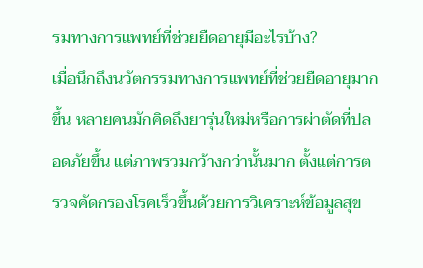รมทางการแพทย์ที่ช่วยยืดอายุมีอะไรบ้าง?
เมื่อนึกถึงนวัตกรรมทางการแพทย์ที่ช่วยยืดอายุมากขึ้น หลายคนมักคิดถึงยารุ่นใหม่หรือการผ่าตัดที่ปลอดภัยขึ้น แต่ภาพรวมกว้างกว่านั้นมาก ตั้งแต่การตรวจคัดกรองโรคเร็วขึ้นด้วยการวิเคราะห์ข้อมูลสุข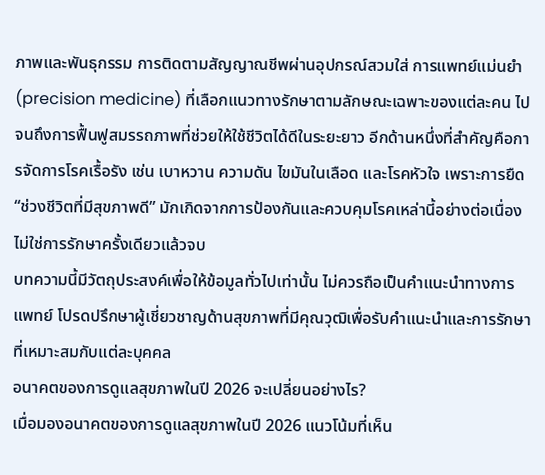ภาพและพันธุกรรม การติดตามสัญญาณชีพผ่านอุปกรณ์สวมใส่ การแพทย์แม่นยำ (precision medicine) ที่เลือกแนวทางรักษาตามลักษณะเฉพาะของแต่ละคน ไปจนถึงการฟื้นฟูสมรรถภาพที่ช่วยให้ใช้ชีวิตได้ดีในระยะยาว อีกด้านหนึ่งที่สำคัญคือการจัดการโรคเรื้อรัง เช่น เบาหวาน ความดัน ไขมันในเลือด และโรคหัวใจ เพราะการยืด “ช่วงชีวิตที่มีสุขภาพดี” มักเกิดจากการป้องกันและควบคุมโรคเหล่านี้อย่างต่อเนื่อง ไม่ใช่การรักษาครั้งเดียวแล้วจบ
บทความนี้มีวัตถุประสงค์เพื่อให้ข้อมูลทั่วไปเท่านั้น ไม่ควรถือเป็นคำแนะนำทางการแพทย์ โปรดปรึกษาผู้เชี่ยวชาญด้านสุขภาพที่มีคุณวุฒิเพื่อรับคำแนะนำและการรักษาที่เหมาะสมกับแต่ละบุคคล
อนาคตของการดูแลสุขภาพในปี 2026 จะเปลี่ยนอย่างไร?
เมื่อมองอนาคตของการดูแลสุขภาพในปี 2026 แนวโน้มที่เห็น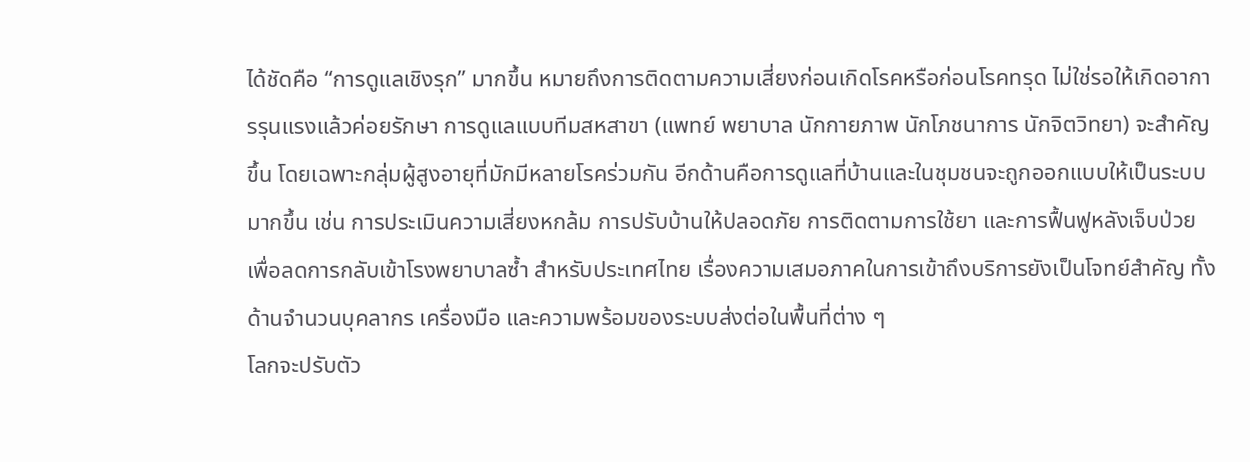ได้ชัดคือ “การดูแลเชิงรุก” มากขึ้น หมายถึงการติดตามความเสี่ยงก่อนเกิดโรคหรือก่อนโรคทรุด ไม่ใช่รอให้เกิดอาการรุนแรงแล้วค่อยรักษา การดูแลแบบทีมสหสาขา (แพทย์ พยาบาล นักกายภาพ นักโภชนาการ นักจิตวิทยา) จะสำคัญขึ้น โดยเฉพาะกลุ่มผู้สูงอายุที่มักมีหลายโรคร่วมกัน อีกด้านคือการดูแลที่บ้านและในชุมชนจะถูกออกแบบให้เป็นระบบมากขึ้น เช่น การประเมินความเสี่ยงหกล้ม การปรับบ้านให้ปลอดภัย การติดตามการใช้ยา และการฟื้นฟูหลังเจ็บป่วย เพื่อลดการกลับเข้าโรงพยาบาลซ้ำ สำหรับประเทศไทย เรื่องความเสมอภาคในการเข้าถึงบริการยังเป็นโจทย์สำคัญ ทั้งด้านจำนวนบุคลากร เครื่องมือ และความพร้อมของระบบส่งต่อในพื้นที่ต่าง ๆ
โลกจะปรับตัว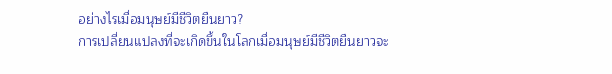อย่างไรเมื่อมนุษย์มีชีวิตยืนยาว?
การเปลี่ยนแปลงที่จะเกิดขึ้นในโลกเมื่อมนุษย์มีชีวิตยืนยาวจะ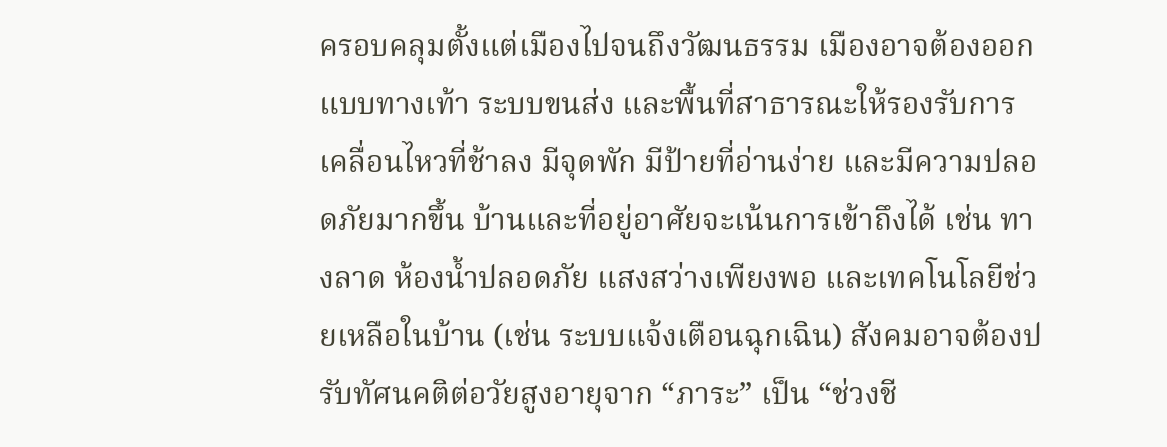ครอบคลุมตั้งแต่เมืองไปจนถึงวัฒนธรรม เมืองอาจต้องออกแบบทางเท้า ระบบขนส่ง และพื้นที่สาธารณะให้รองรับการเคลื่อนไหวที่ช้าลง มีจุดพัก มีป้ายที่อ่านง่าย และมีความปลอดภัยมากขึ้น บ้านและที่อยู่อาศัยจะเน้นการเข้าถึงได้ เช่น ทางลาด ห้องน้ำปลอดภัย แสงสว่างเพียงพอ และเทคโนโลยีช่วยเหลือในบ้าน (เช่น ระบบแจ้งเตือนฉุกเฉิน) สังคมอาจต้องปรับทัศนคติต่อวัยสูงอายุจาก “ภาระ” เป็น “ช่วงชี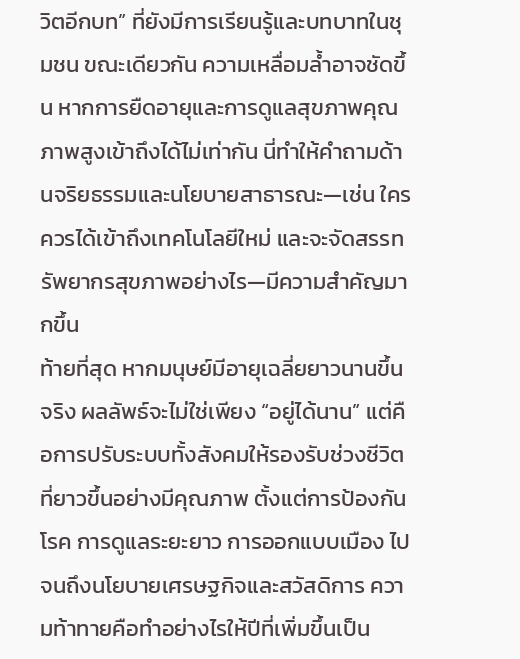วิตอีกบท” ที่ยังมีการเรียนรู้และบทบาทในชุมชน ขณะเดียวกัน ความเหลื่อมล้ำอาจชัดขึ้น หากการยืดอายุและการดูแลสุขภาพคุณภาพสูงเข้าถึงได้ไม่เท่ากัน นี่ทำให้คำถามด้านจริยธรรมและนโยบายสาธารณะ—เช่น ใครควรได้เข้าถึงเทคโนโลยีใหม่ และจะจัดสรรทรัพยากรสุขภาพอย่างไร—มีความสำคัญมากขึ้น
ท้ายที่สุด หากมนุษย์มีอายุเฉลี่ยยาวนานขึ้นจริง ผลลัพธ์จะไม่ใช่เพียง “อยู่ได้นาน” แต่คือการปรับระบบทั้งสังคมให้รองรับช่วงชีวิตที่ยาวขึ้นอย่างมีคุณภาพ ตั้งแต่การป้องกันโรค การดูแลระยะยาว การออกแบบเมือง ไปจนถึงนโยบายเศรษฐกิจและสวัสดิการ ความท้าทายคือทำอย่างไรให้ปีที่เพิ่มขึ้นเป็น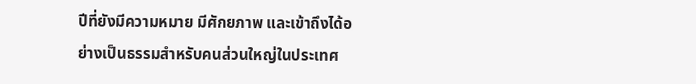ปีที่ยังมีความหมาย มีศักยภาพ และเข้าถึงได้อย่างเป็นธรรมสำหรับคนส่วนใหญ่ในประเทศ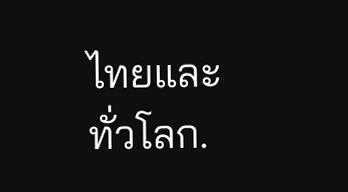ไทยและทั่วโลก.